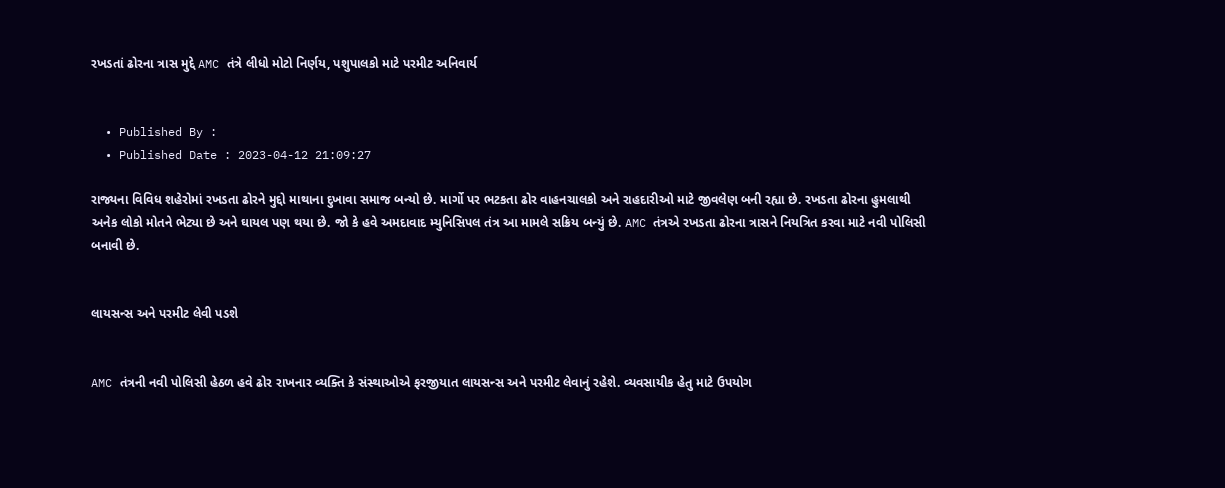રખડતાં ઢોરના ત્રાસ મુદ્દે AMC તંત્રે લીધો મોટો નિર્ણય, પશુપાલકો માટે પરમીટ અનિવાર્ય


  • Published By :
  • Published Date : 2023-04-12 21:09:27

રાજ્યના વિવિધ શહેરોમાં રખડતા ઢોરને મુદ્દો માથાના દુખાવા સમાજ બન્યો છે. માર્ગો પર ભટકતા ઢોર વાહનચાલકો અને રાહદારીઓ માટે જીવલેણ બની રહ્યા છે. રખડતા ઢોરના હુમલાથી અનેક લોકો મોતને ભેટ્યા છે અને ઘાયલ પણ થયા છે. જો કે હવે અમદાવાદ મ્યુનિસિપલ તંત્ર આ મામલે સક્રિય બન્યું છે. AMC તંત્રએ રખડતા ઢોરના ત્રાસને નિયત્રિત કરવા માટે નવી પોલિસી બનાવી છે.


લાયસન્સ અને પરમીટ લેવી પડશે


AMC તંત્રની નવી પોલિસી હેઠળ હવે ઢોર રાખનાર વ્યક્તિ કે સંસ્થાઓએ ફરજીયાત લાયસન્સ અને પરમીટ લેવાનું રહેશે. વ્યવસાયીક હેતુ માટે ઉપયોગ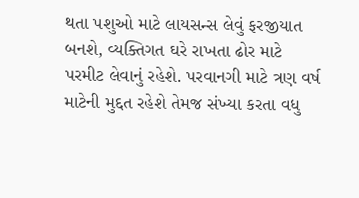થતા પશુઓ માટે લાયસન્સ લેવું ફરજીયાત બનશે, વ્યક્તિગત ઘરે રાખતા ઢોર માટે પરમીટ લેવાનું રહેશે. પરવાનગી માટે ત્રણ વર્ષ માટેની મુદ્દત રહેશે તેમજ સંખ્યા કરતા વધુ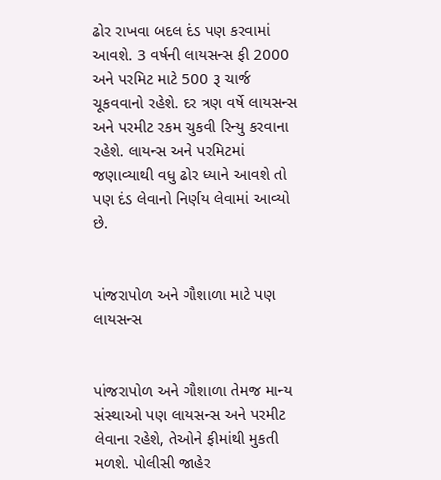ઢોર રાખવા બદલ દંડ પણ કરવામાં આવશે. 3 વર્ષની લાયસન્સ ફી 2000 અને પરમિટ માટે 500 રૂ ચાર્જ ચૂકવવાનો રહેશે. દર ત્રણ વર્ષે લાયસન્સ અને પરમીટ રકમ ચુકવી રિન્યુ કરવાના રહેશે. લાયન્સ અને પરમિટમાં જણાવ્યાથી વધુ ઢોર ધ્યાને આવશે તો પણ દંડ લેવાનો નિર્ણય લેવામાં આવ્યો છે.


પાંજરાપોળ અને ગૌશાળા માટે પણ લાયસન્સ


પાંજરાપોળ અને ગૌશાળા તેમજ માન્ય સંસ્થાઓ પણ લાયસન્સ અને પરમીટ લેવાના રહેશે, તેઓને ફીમાંથી મુકતી મળશે. પોલીસી જાહેર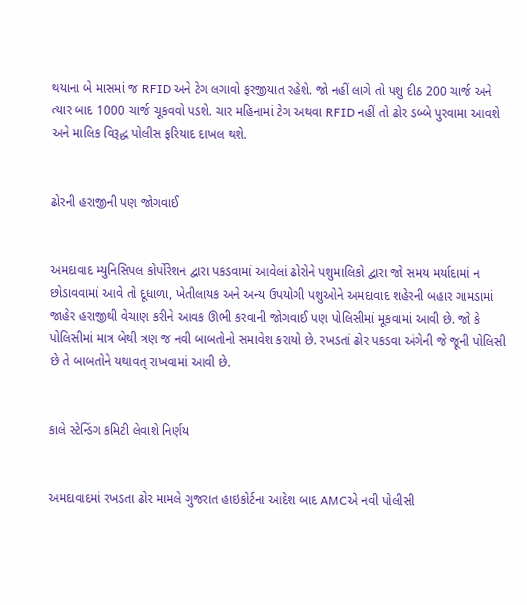થયાના બે માસમાં જ RFID અને ટેગ લગાવો ફરજીયાત રહેશે. જો નહીં લાગે તો પશુ દીઠ 200 ચાર્જ અને ત્યાર બાદ 1000 ચાર્જ ચૂકવવો પડશે. ચાર મહિનામાં ટેગ અથવા RFID નહીં તો ઢોર ડબ્બે પુરવામા આવશે અને માલિક વિરૂદ્ધ પોલીસ ફરિયાદ દાખલ થશે.


ઢોરની હરાજીની પણ જોગવાઈ


અમદાવાદ મ્યુનિસિપલ કોર્પોરેશન દ્વારા પકડવામાં આવેલાં ઢોરોને પશુમાલિકો દ્વારા જો સમય મર્યાદામાં ન છોડાવવામાં આવે તો દૂધાળા, ખેતીલાયક અને અન્ય ઉપયોગી પશુઓને અમદાવાદ શહેરની બહાર ગામડામાં જાહેર હરાજીથી વેચાણ કરીને આવક ઊભી કરવાની જોગવાઈ પણ પોલિસીમાં મૂકવામાં આવી છે. જો કે પોલિસીમાં માત્ર બેથી ત્રણ જ નવી બાબતોનો સમાવેશ કરાયો છે. રખડતાં ઢોર પકડવા અંગેની જે જૂની પોલિસી છે તે બાબતોને યથાવત્ રાખવામાં આવી છે.


કાલે સ્ટેન્ડિંગ કમિટી લેવાશે નિર્ણય


અમદાવાદમાં રખડતા ઢોર મામલે ગુજરાત હાઇકોર્ટના આદેશ બાદ AMCએ નવી પોલીસી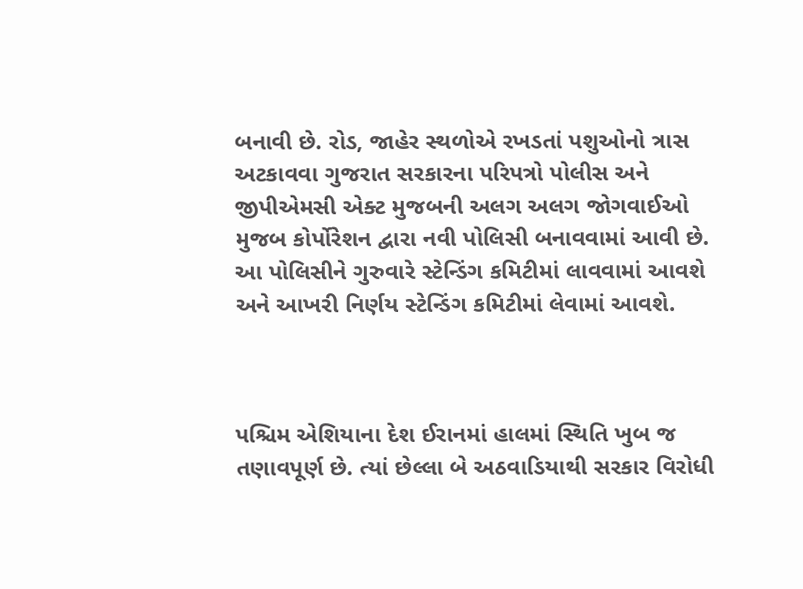બનાવી છે. રોડ, જાહેર સ્થળોએ રખડતાં પશુઓનો ત્રાસ અટકાવવા ગુજરાત સરકારના પરિપત્રો પોલીસ અને જીપીએમસી એક્ટ મુજબની અલગ અલગ જોગવાઈઓ મુજબ કોર્પોરેશન દ્વારા નવી પોલિસી બનાવવામાં આવી છે. આ પોલિસીને ગુરુવારે સ્ટેન્ડિંગ કમિટીમાં લાવવામાં આવશે અને આખરી નિર્ણય સ્ટેન્ડિંગ કમિટીમાં લેવામાં આવશે.



પશ્ચિમ એશિયાના દેશ ઈરાનમાં હાલમાં સ્થિતિ ખુબ જ તણાવપૂર્ણ છે. ત્યાં છેલ્લા બે અઠવાડિયાથી સરકાર વિરોધી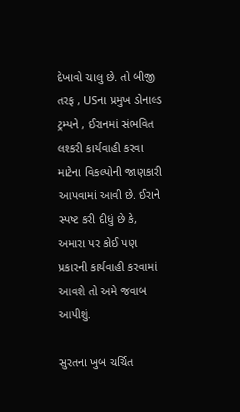દેખાવો ચાલુ છે. તો બીજી તરફ , USના પ્રમુખ ડોનાલ્ડ ટ્રમ્પને , ઈરાનમાં સંભવિત લશ્કરી કાર્યવાહી કરવા માટેના વિકલ્પોની જાણકારી આપવામાં આવી છે. ઈરાને સ્પષ્ટ કરી દીધું છે કે, અમારા પર કોઈ પણ પ્રકારની કાર્યવાહી કરવામાં આવશે તો અમે જવાબ આપીશું.

સુરતના ખુબ ચર્ચિત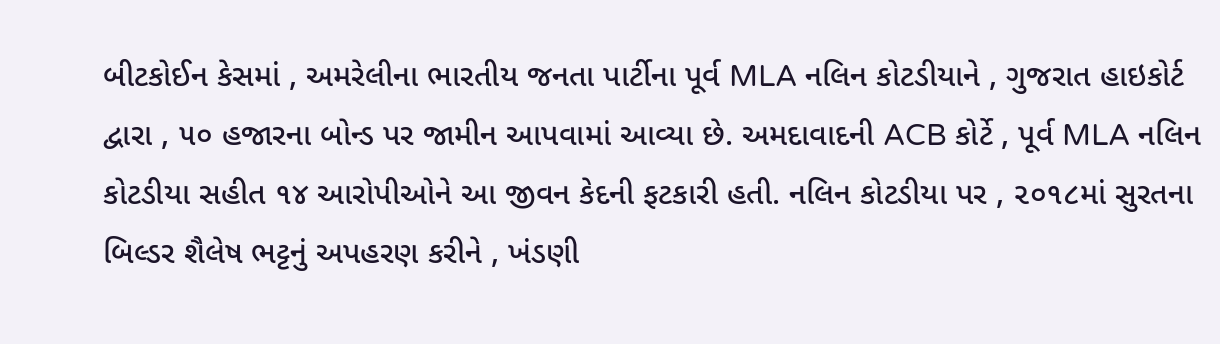બીટકોઈન કેસમાં , અમરેલીના ભારતીય જનતા પાર્ટીના પૂર્વ MLA નલિન કોટડીયાને , ગુજરાત હાઇકોર્ટ દ્વારા , ૫૦ હજારના બોન્ડ પર જામીન આપવામાં આવ્યા છે. અમદાવાદની ACB કોર્ટે , પૂર્વ MLA નલિન કોટડીયા સહીત ૧૪ આરોપીઓને આ જીવન કેદની ફટકારી હતી. નલિન કોટડીયા પર , ૨૦૧૮માં સુરતના બિલ્ડર શૈલેષ ભટ્ટનું અપહરણ કરીને , ખંડણી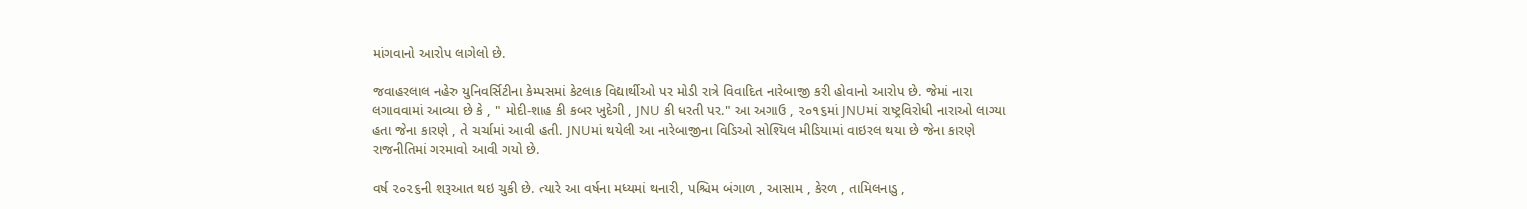માંગવાનો આરોપ લાગેલો છે.

જવાહરલાલ નહેરુ યુનિવર્સિટીના કેમ્પસમાં કેટલાક વિદ્યાર્થીઓ પર મોડી રાત્રે વિવાદિત નારેબાજી કરી હોવાનો આરોપ છે. જેમાં નારા લગાવવામાં આવ્યા છે કે , " મોદી-શાહ કી કબર ખુદેગી , JNU કી ધરતી પર." આ અગાઉ , ૨૦૧૬માં JNUમાં રાષ્ટ્રવિરોધી નારાઓ લાગ્યા હતા જેના કારણે , તે ચર્ચામાં આવી હતી. JNUમાં થયેલી આ નારેબાજીના વિડિઓ સોશ્યિલ મીડિયામાં વાઇરલ થયા છે જેના કારણે રાજનીતિમાં ગરમાવો આવી ગયો છે.

વર્ષ ૨૦૨૬ની શરૂઆત થઇ ચુકી છે. ત્યારે આ વર્ષના મધ્યમાં થનારી, પશ્ચિમ બંગાળ , આસામ , કેરળ , તામિલનાડુ ,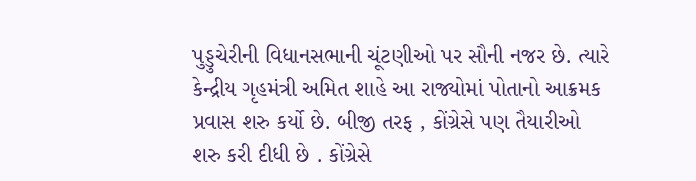પુડ્ડુચેરીની વિધાનસભાની ચૂંટણીઓ પર સૌની નજર છે. ત્યારે કેન્દ્રીય ગૃહમંત્રી અમિત શાહે આ રાજ્યોમાં પોતાનો આક્રમક પ્રવાસ શરુ કર્યો છે. બીજી તરફ , કોંગ્રેસે પણ તૈયારીઓ શરુ કરી દીધી છે . કોંગ્રેસે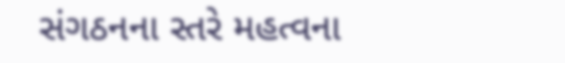સંગઠનના સ્તરે મહત્વના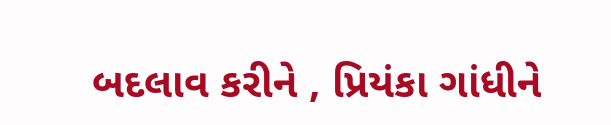બદલાવ કરીને , પ્રિયંકા ગાંધીને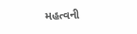મહત્વની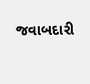જવાબદારી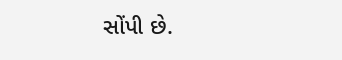સોંપી છે.